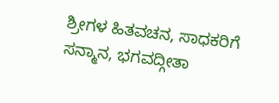ಶ್ರೀಗಳ ಹಿತವಚನ, ಸಾಧಕರಿಗೆ ಸನ್ಮಾನ, ಭಗವದ್ಗೀತಾ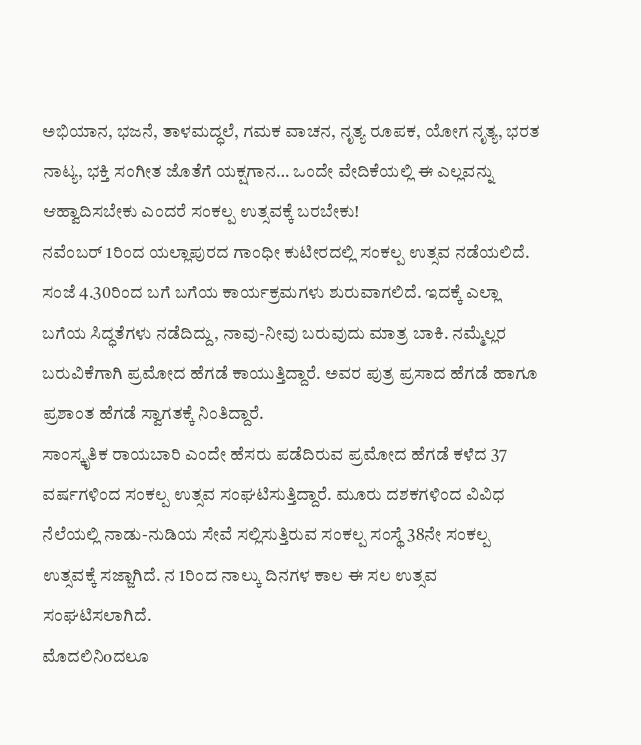ಅಭಿಯಾನ, ಭಜನೆ, ತಾಳಮದ್ಧಲೆ, ಗಮಕ ವಾಚನ, ನೃತ್ಯ ರೂಪಕ, ಯೋಗ ನೃತ್ಯ, ಭರತ ನಾಟ್ಯ, ಭಕ್ತಿ ಸಂಗೀತ ಜೊತೆಗೆ ಯಕ್ಷಗಾನ… ಒಂದೇ ವೇದಿಕೆಯಲ್ಲಿ ಈ ಎಲ್ಲವನ್ನು ಆಹ್ವಾದಿಸಬೇಕು ಎಂದರೆ ಸಂಕಲ್ಪ ಉತ್ಸವಕ್ಕೆ ಬರಬೇಕು!
ನವೆಂಬರ್ 1ರಿಂದ ಯಲ್ಲಾಪುರದ ಗಾಂಧೀ ಕುಟೀರದಲ್ಲಿ ಸಂಕಲ್ಪ ಉತ್ಸವ ನಡೆಯಲಿದೆ. ಸಂಜೆ 4.30ರಿಂದ ಬಗೆ ಬಗೆಯ ಕಾರ್ಯಕ್ರಮಗಳು ಶುರುವಾಗಲಿದೆ. ಇದಕ್ಕೆ ಎಲ್ಲಾ ಬಗೆಯ ಸಿದ್ಧತೆಗಳು ನಡೆದಿದ್ದು, ನಾವು-ನೀವು ಬರುವುದು ಮಾತ್ರ ಬಾಕಿ. ನಮ್ಮೆಲ್ಲರ ಬರುವಿಕೆಗಾಗಿ ಪ್ರಮೋದ ಹೆಗಡೆ ಕಾಯುತ್ತಿದ್ದಾರೆ. ಅವರ ಪುತ್ರ ಪ್ರಸಾದ ಹೆಗಡೆ ಹಾಗೂ ಪ್ರಶಾಂತ ಹೆಗಡೆ ಸ್ವಾಗತಕ್ಕೆ ನಿಂತಿದ್ದಾರೆ.
ಸಾಂಸ್ಕೃತಿಕ ರಾಯಬಾರಿ ಎಂದೇ ಹೆಸರು ಪಡೆದಿರುವ ಪ್ರಮೋದ ಹೆಗಡೆ ಕಳೆದ 37 ವರ್ಷಗಳಿಂದ ಸಂಕಲ್ಪ ಉತ್ಸವ ಸಂಘಟಿಸುತ್ತಿದ್ದಾರೆ. ಮೂರು ದಶಕಗಳಿಂದ ವಿವಿಧ ನೆಲೆಯಲ್ಲಿ ನಾಡು-ನುಡಿಯ ಸೇವೆ ಸಲ್ಲಿಸುತ್ತಿರುವ ಸಂಕಲ್ಪ ಸಂಸ್ಥೆ 38ನೇ ಸಂಕಲ್ಪ ಉತ್ಸವಕ್ಕೆ ಸಜ್ಜಾಗಿದೆ. ನ 1ರಿಂದ ನಾಲ್ಕು ದಿನಗಳ ಕಾಲ ಈ ಸಲ ಉತ್ಸವ ಸಂಘಟಿಸಲಾಗಿದೆ.
ಮೊದಲಿನಿoದಲೂ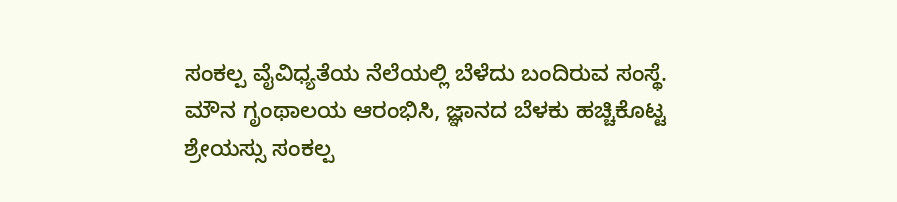ಸಂಕಲ್ಪ ವೈವಿಧ್ಯತೆಯ ನೆಲೆಯಲ್ಲಿ ಬೆಳೆದು ಬಂದಿರುವ ಸಂಸ್ಥೆ. ಮೌನ ಗೃಂಥಾಲಯ ಆರಂಭಿಸಿ, ಜ್ಞಾನದ ಬೆಳಕು ಹಚ್ಚಿಕೊಟ್ಟ ಶ್ರೇಯಸ್ಸು ಸಂಕಲ್ಪ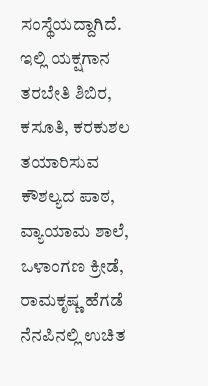ಸಂಸ್ಥೆಯದ್ದಾಗಿದೆ. ಇಲ್ಲಿ ಯಕ್ಷಗಾನ ತರಬೇತಿ ಶಿಬಿರ, ಕಸೂತಿ, ಕರಕುಶಲ ತಯಾರಿಸುವ ಕೌಶಲ್ಯದ ಪಾಠ, ವ್ಯಾಯಾಮ ಶಾಲೆ, ಒಳಾಂಗಣ ಕ್ರೀಡೆ, ರಾಮಕೃಷ್ಣ ಹೆಗಡೆ ನೆನಪಿನಲ್ಲಿ ಉಚಿತ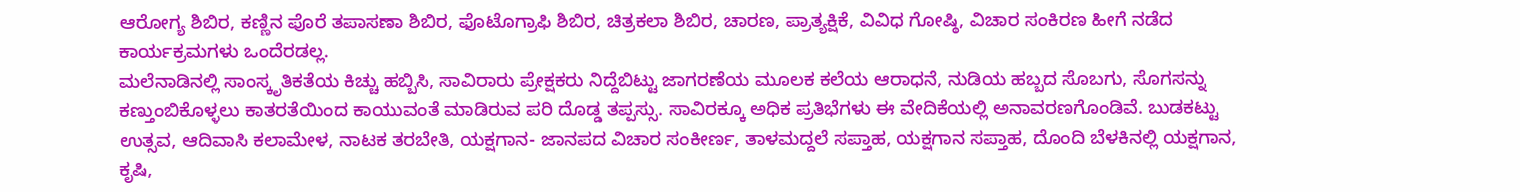ಆರೋಗ್ಯ ಶಿಬಿರ, ಕಣ್ಣಿನ ಪೊರೆ ತಪಾಸಣಾ ಶಿಬಿರ, ಫೊಟೊಗ್ರಾಫಿ ಶಿಬಿರ, ಚಿತ್ರಕಲಾ ಶಿಬಿರ, ಚಾರಣ, ಪ್ರಾತ್ಯಕ್ಷಿಕೆ, ವಿವಿಧ ಗೋಷ್ಠಿ, ವಿಚಾರ ಸಂಕಿರಣ ಹೀಗೆ ನಡೆದ ಕಾರ್ಯಕ್ರಮಗಳು ಒಂದೆರಡಲ್ಲ.
ಮಲೆನಾಡಿನಲ್ಲಿ ಸಾಂಸ್ಕೃತಿಕತೆಯ ಕಿಚ್ಚು ಹಬ್ಬಿಸಿ, ಸಾವಿರಾರು ಪ್ರೇಕ್ಷಕರು ನಿದ್ದೆಬಿಟ್ಟು ಜಾಗರಣೆಯ ಮೂಲಕ ಕಲೆಯ ಆರಾಧನೆ, ನುಡಿಯ ಹಬ್ಬದ ಸೊಬಗು, ಸೊಗಸನ್ನು ಕಣ್ತುಂಬಿಕೊಳ್ಳಲು ಕಾತರತೆಯಿಂದ ಕಾಯುವಂತೆ ಮಾಡಿರುವ ಪರಿ ದೊಡ್ಡ ತಪ್ಪಸ್ಸು. ಸಾವಿರಕ್ಕೂ ಅಧಿಕ ಪ್ರತಿಭೆಗಳು ಈ ವೇದಿಕೆಯಲ್ಲಿ ಅನಾವರಣಗೊಂಡಿವೆ. ಬುಡಕಟ್ಟು ಉತ್ಸವ, ಆದಿವಾಸಿ ಕಲಾಮೇಳ, ನಾಟಕ ತರಬೇತಿ, ಯಕ್ಷಗಾನ- ಜಾನಪದ ವಿಚಾರ ಸಂಕೀರ್ಣ, ತಾಳಮದ್ದಲೆ ಸಪ್ತಾಹ, ಯಕ್ಷಗಾನ ಸಪ್ತಾಹ, ದೊಂದಿ ಬೆಳಕಿನಲ್ಲಿ ಯಕ್ಷಗಾನ, ಕೃಷಿ,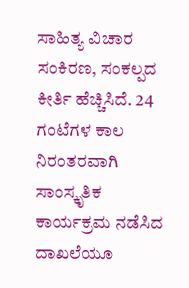ಸಾಹಿತ್ಯ ವಿಚಾರ ಸಂಕಿರಣ, ಸಂಕಲ್ಪದ ಕೀರ್ತಿ ಹೆಚ್ಚಿಸಿದೆ. 24 ಗಂಟೆಗಳ ಕಾಲ ನಿರಂತರವಾಗಿ ಸಾಂಸ್ಕೃತಿಕ ಕಾರ್ಯಕ್ರಮ ನಡೆಸಿದ ದಾಖಲೆಯೂ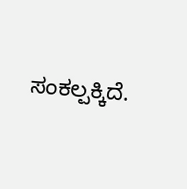ಸಂಕಲ್ಪಕ್ಕಿದೆ.